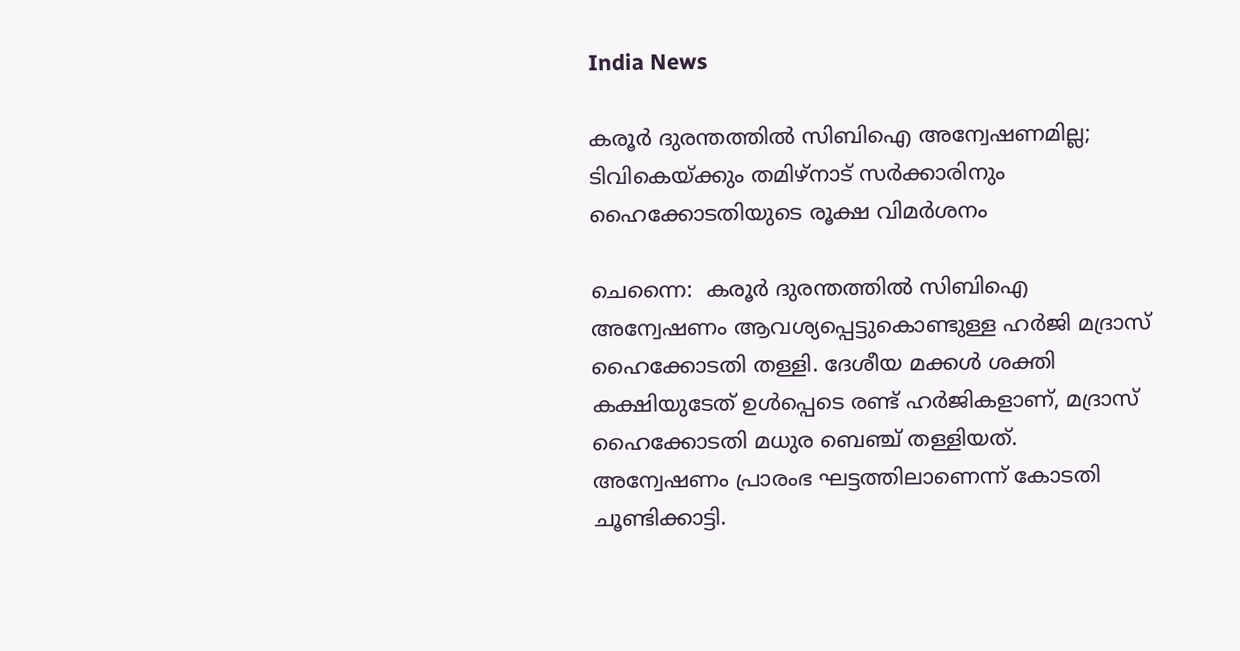India News

കരൂര്‍ ദുരന്തത്തില്‍ സിബിഐ അന്വേഷണമില്ല; ടിവികെയ്ക്കും തമിഴ്‌നാട് സര്‍ക്കാരിനും ഹൈക്കോടതിയുടെ രൂക്ഷ വിമര്‍ശനം

ചെന്നൈ:  കരൂര്‍ ദുരന്തത്തില്‍ സിബിഐ അന്വേഷണം ആവശ്യപ്പെട്ടുകൊണ്ടുള്ള ഹര്‍ജി മദ്രാസ് ഹൈക്കോടതി തള്ളി. ദേശീയ മക്കള്‍ ശക്തി കക്ഷിയുടേത് ഉള്‍പ്പെടെ രണ്ട് ഹര്‍ജികളാണ്, മദ്രാസ് ഹൈക്കോടതി മധുര ബെഞ്ച് തള്ളിയത്. അന്വേഷണം പ്രാരംഭ ഘട്ടത്തിലാണെന്ന് കോടതി ചൂണ്ടിക്കാട്ടി.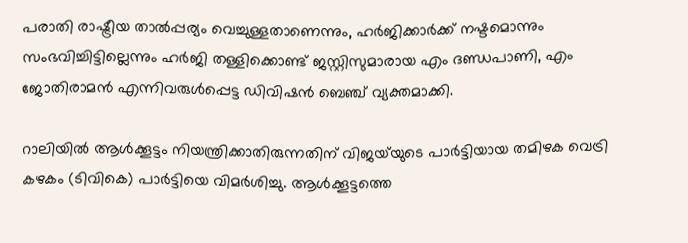പരാതി രാഷ്ട്രീയ താല്‍പ്പര്യം വെച്ചുള്ളതാണെന്നും, ഹര്‍ജിക്കാര്‍ക്ക് നഷ്ടമൊന്നും സംഭവിച്ചിട്ടില്ലെന്നും ഹര്‍ജി തള്ളിക്കൊണ്ട് ജസ്റ്റിസുമാരായ എം ദണ്ഡപാണി, എം ജോതിരാമന്‍ എന്നിവരുള്‍പ്പെട്ട ഡിവിഷന്‍ ബെഞ്ച് വ്യക്തമാക്കി.

റാലിയില്‍ ആള്‍ക്കൂട്ടം നിയന്ത്രിക്കാതിരുന്നതിന് വിജയ്‌യുടെ പാര്‍ട്ടിയായ തമിഴക വെട്രി കഴകം (ടിവികെ) പാര്‍ട്ടിയെ വിമര്‍ശിച്ചു. ആള്‍ക്കൂട്ടത്തെ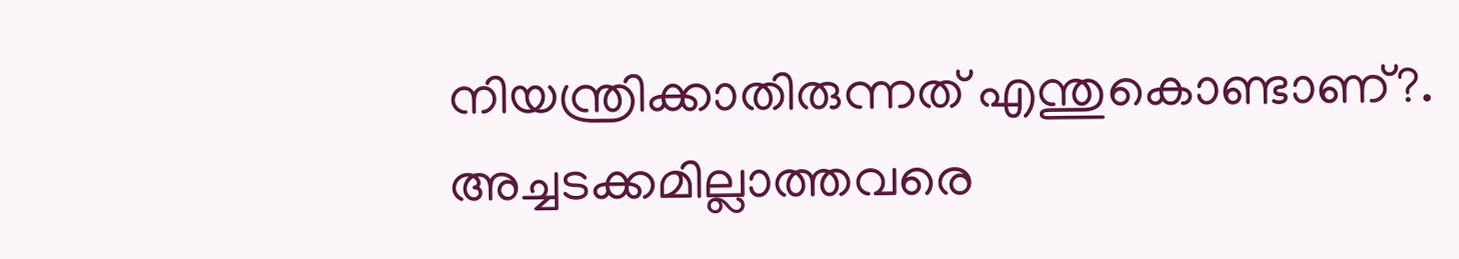നിയന്ത്രിക്കാതിരുന്നത് എന്തുകൊണ്ടാണ്?. അച്ചടക്കമില്ലാത്തവരെ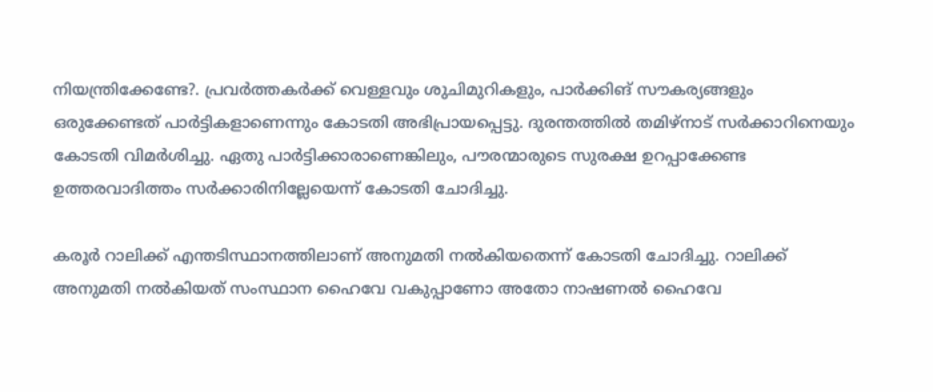നിയന്ത്രിക്കേണ്ടേ?. പ്രവര്‍ത്തകര്‍ക്ക് വെള്ളവും ശുചിമുറികളും, പാര്‍ക്കിങ് സൗകര്യങ്ങളും ഒരുക്കേണ്ടത് പാര്‍ട്ടികളാണെന്നും കോടതി അഭിപ്രായപ്പെട്ടു. ദുരന്തത്തില്‍ തമിഴ്‌നാട് സര്‍ക്കാറിനെയും കോടതി വിമര്‍ശിച്ചു. ഏതു പാര്‍ട്ടിക്കാരാണെങ്കിലും, പൗരന്മാരുടെ സുരക്ഷ ഉറപ്പാക്കേണ്ട ഉത്തരവാദിത്തം സര്‍ക്കാരിനില്ലേയെന്ന് കോടതി ചോദിച്ചു.

കരൂര്‍ റാലിക്ക് എന്തടിസ്ഥാനത്തിലാണ് അനുമതി നല്‍കിയതെന്ന് കോടതി ചോദിച്ചു. റാലിക്ക് അനുമതി നല്‍കിയത് സംസ്ഥാന ഹൈവേ വകുപ്പാണോ അതോ നാഷണല്‍ ഹൈവേ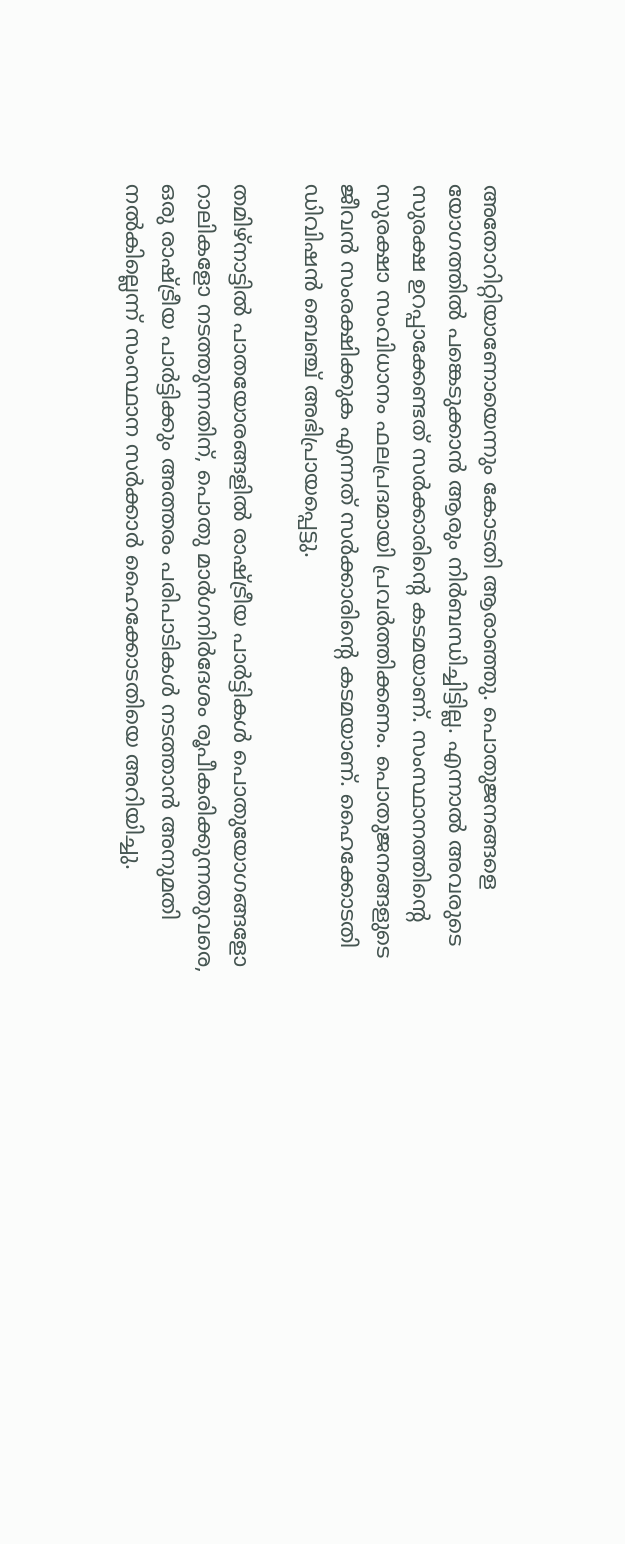അതോറിറ്റിയാണോയെന്നും കോടതി ആരാഞ്ഞു. പൊതുജനങ്ങളെ യോഗത്തില്‍ പങ്കെടുക്കാന്‍ ആരും നിര്‍ബന്ധിച്ചിട്ടില്ല. എന്നാല്‍ അവരുടെ സുരക്ഷ ഉറപ്പാക്കേണ്ടത് സര്‍ക്കാരിന്റെ കടമയാണ്. സംസ്ഥാനത്തിന്റെ സുരക്ഷാ സംവിധാനം ഫലപ്രദമായി പ്രവര്‍ത്തിക്കണം. പൊതുജനങ്ങളുടെ ജീവന്‍ സംരക്ഷിക്കുക എന്നത് സര്‍ക്കാരിന്റെ കടമയാണ്. ഹൈക്കോടതി ഡിവിഷന്‍ ബെഞ്ച് അഭിപ്രായപ്പെട്ടു.

തമിഴ്‌നാട്ടില്‍ പാതയോരങ്ങളില്‍ രാഷ്ട്രീയ പാര്‍ട്ടികള്‍ പൊതുയോഗങ്ങളോ റാലികളോ നടത്തുന്നതിന്, പൊതു മാര്‍ഗനിര്‍ദേശം രൂപീകരിക്കുന്നതുവരെ, ഒരു രാഷ്ട്രീയ പാര്‍ട്ടിക്കും അത്തരം പരിപാടികള്‍ നടത്താന്‍ അനുമതി നല്‍കില്ലെന്ന് സംസ്ഥാന സര്‍ക്കാര്‍ ഹൈക്കോടതിയെ അറിയിച്ചു.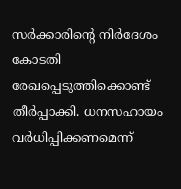സര്‍ക്കാരിന്റെ നിര്‍ദേശം കോടതി രേഖപ്പെടുത്തിക്കൊണ്ട് തീര്‍പ്പാക്കി. ധനസഹായം വര്‍ധിപ്പിക്കണമെന്ന്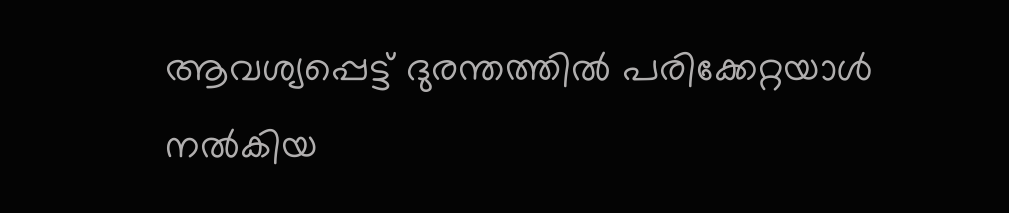ആവശ്യപ്പെട്ട് ദുരന്തത്തില്‍ പരിക്കേറ്റയാള്‍ നല്‍കിയ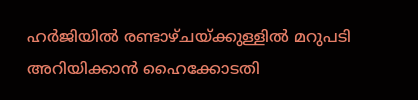ഹര്‍ജിയില്‍ രണ്ടാഴ്ചയ്ക്കുള്ളില്‍ മറുപടി അറിയിക്കാന്‍ ഹൈക്കോടതി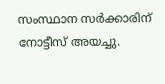സംസ്ഥാന സര്‍ക്കാരിന് നോട്ടീസ് അയച്ചു.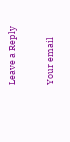Leave a Reply

Your email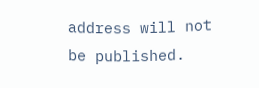address will not be published.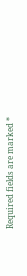Required fields are marked *